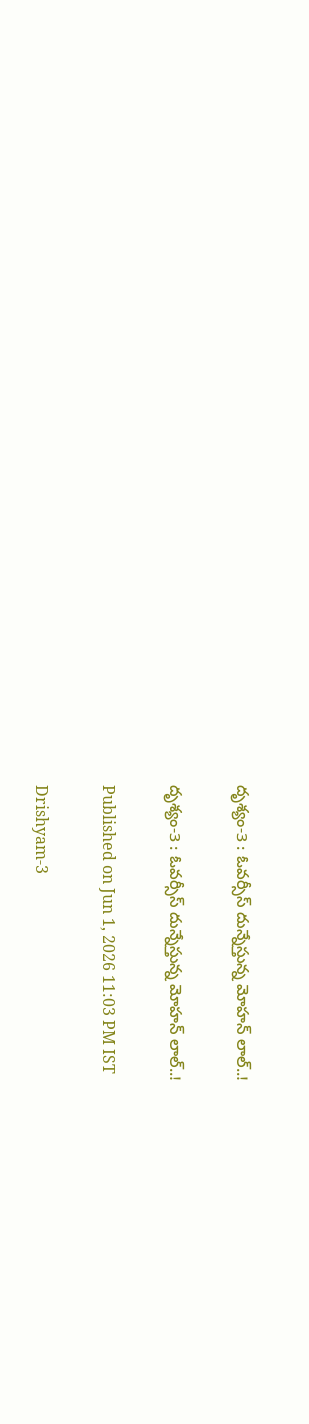దృశ్యం-3 : ఓవర్సీస్ దున్నేస్తున్న మోహన్ లాల్..!

దృశ్యం-3 : ఓవర్సీస్ దున్నేస్తున్న మోహన్ లాల్..!

Published on Jun 1, 2026 11:03 PM IST

Drishyam-3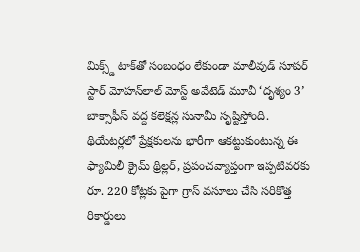మిక్స్డ్ టాక్‌తో సంబంధం లేకుండా మాలీవుడ్ సూపర్ స్టార్ మోహన్‌లాల్ మోస్ట్ అవేటెడ్ మూవీ ‘దృశ్యం 3’ బాక్సాఫీస్ వద్ద కలెక్షన్ల సునామీ సృష్టిస్తోంది. థియేటర్లలో ప్రేక్షకులను భారీగా ఆకట్టుకుంటున్న ఈ ఫ్యామిలీ క్రైమ్ థ్రిల్లర్, ప్రపంచవ్యాప్తంగా ఇప్పటివరకు రూ. 220 కోట్లకు పైగా గ్రాస్ వసూలు చేసి సరికొత్త రికార్డులు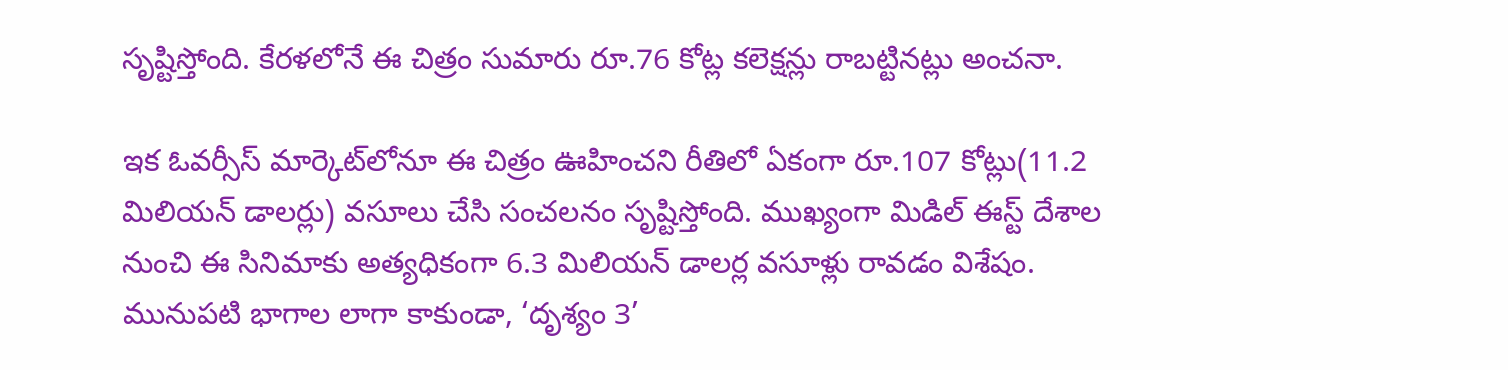సృష్టిస్తోంది. కేరళలోనే ఈ చిత్రం సుమారు రూ.76 కోట్ల కలెక్షన్లు రాబట్టినట్లు అంచనా.

ఇక ఓవర్సీస్ మార్కెట్‌లోనూ ఈ చిత్రం ఊహించని రీతిలో ఏకంగా రూ.107 కోట్లు(11.2 మిలియన్ డాలర్లు) వసూలు చేసి సంచలనం సృష్టిస్తోంది. ముఖ్యంగా మిడిల్ ఈస్ట్ దేశాల నుంచి ఈ సినిమాకు అత్యధికంగా 6.3 మిలియన్ డాలర్ల వసూళ్లు రావడం విశేషం. మునుపటి భాగాల లాగా కాకుండా, ‘దృశ్యం 3’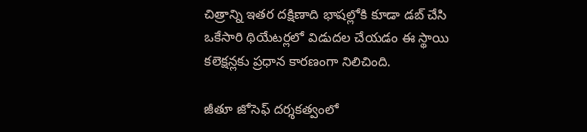చిత్రాన్ని ఇతర దక్షిణాది భాషల్లోకి కూడా డబ్ చేసి ఒకేసారి థియేటర్లలో విడుదల చేయడం ఈ స్థాయి కలెక్షన్లకు ప్రధాన కారణంగా నిలిచింది.

జీతూ జోసెఫ్ దర్శకత్వంలో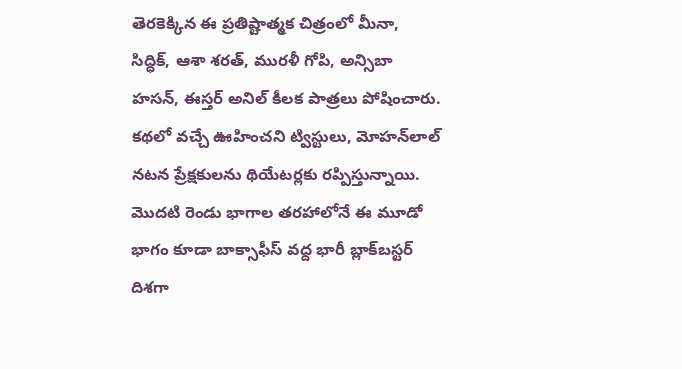తెరకెక్కిన ఈ ప్రతిష్టాత్మక చిత్రంలో మీనా, సిద్ధిక్, ఆశా శరత్, మురళీ గోపి, అన్సిబా హసన్, ఈస్తర్ అనిల్ కీలక పాత్రలు పోషించారు. కథలో వచ్చే ఊహించని ట్విస్టులు, మోహన్‌లాల్ నటన ప్రేక్షకులను థియేటర్లకు రప్పిస్తున్నాయి. మొదటి రెండు భాగాల తరహాలోనే ఈ మూడో భాగం కూడా బాక్సాఫీస్ వద్ద భారీ బ్లాక్‌బస్టర్ దిశగా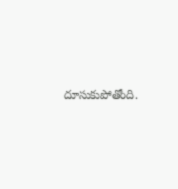దూసుకుపోతోంది.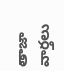తాజా వార్తలు